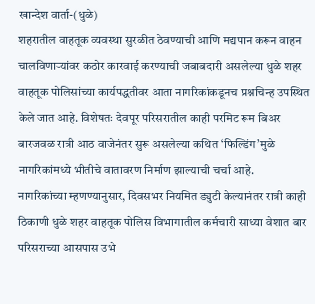खान्देश वार्ता-(धुळे)
शहरातील वाहतूक व्यवस्था सुरळीत ठेवण्याची आणि मद्यपान करून वाहन चालविणाऱ्यांवर कठोर कारवाई करण्याची जबाबदारी असलेल्या धुळे शहर वाहतूक पोलिसांच्या कार्यपद्धतीवर आता नागरिकांकडूनच प्रश्नचिन्ह उपस्थित केले जात आहे. विशेषतः देवपूर परिसरातील काही परमिट रूम बिअर बारजवळ रात्री आठ वाजेनंतर सुरू असलेल्या कथित ‘फिल्डिंग’मुळे नागरिकांमध्ये भीतीचे वातावरण निर्माण झाल्याची चर्चा आहे.
नागरिकांच्या म्हणण्यानुसार, दिवसभर नियमित ड्युटी केल्यानंतर रात्री काही ठिकाणी धुळे शहर वाहतूक पोलिस विभागातील कर्मचारी साध्या वेशात बार परिसराच्या आसपास उभे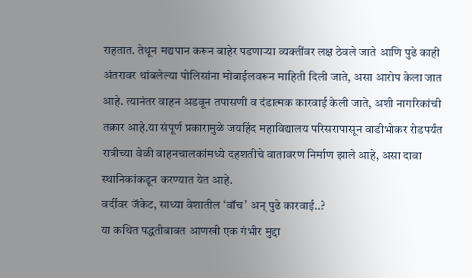राहतात. तेथून मद्यपान करून बाहेर पडणाऱ्या व्यक्तींवर लक्ष ठेवले जाते आणि पुढे काही अंतरावर थांबलेल्या पोलिसांना मोबाईलवरून माहिती दिली जाते, असा आरोप केला जात आहे. त्यानंतर वाहन अडवून तपासणी व दंडात्मक कारवाई केली जाते, अशी नागरिकांची तक्रार आहे.या संपूर्ण प्रकारामुळे जयहिंद महाविद्यालय परिसरापासून वाडीभोकर रोडपर्यंत रात्रीच्या वेळी वाहनचालकांमध्ये दहशतीचे वातावरण निर्माण झाले आहे, असा दावा स्थानिकांकडून करण्यात येत आहे.
वर्दीवर जॅकेट, साध्या वेशातील ‘वॉच’ अन् पुढे कारवाई..?
या कथित पद्धतीबाबत आणखी एक गंभीर मुद्दा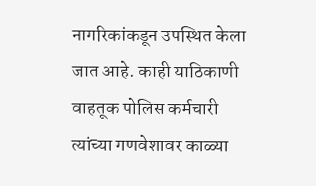नागरिकांकडून उपस्थित केला जात आहे. काही याठिकाणी वाहतूक पोलिस कर्मचारी त्यांच्या गणवेशावर काळ्या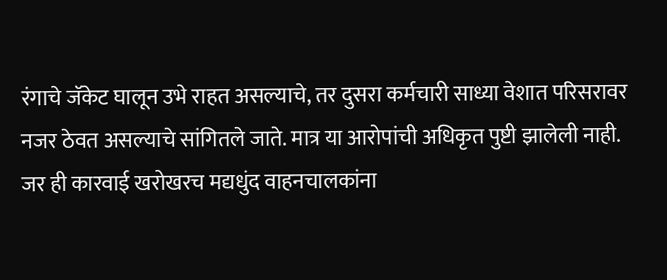रंगाचे जॅकेट घालून उभे राहत असल्याचे, तर दुसरा कर्मचारी साध्या वेशात परिसरावर नजर ठेवत असल्याचे सांगितले जाते. मात्र या आरोपांची अधिकृत पुष्टी झालेली नाही. जर ही कारवाई खरोखरच मद्यधुंद वाहनचालकांना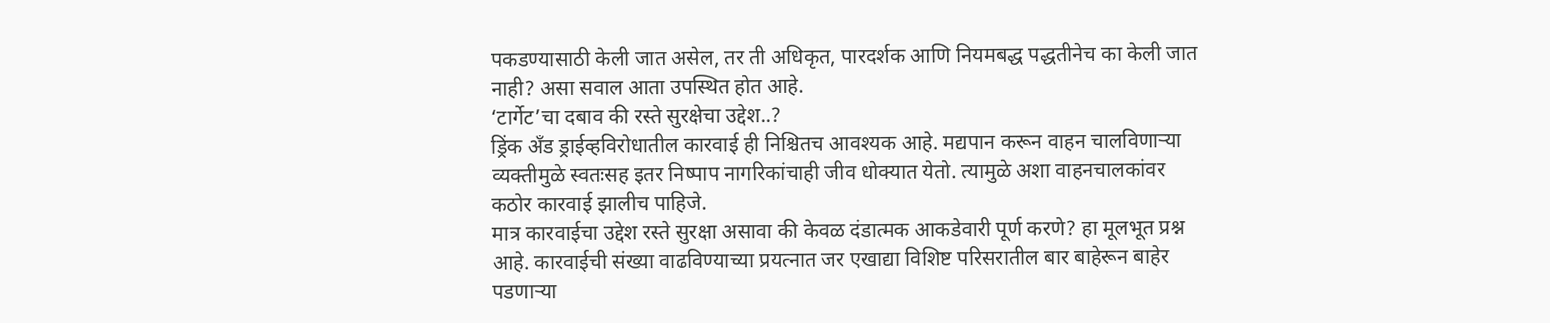पकडण्यासाठी केली जात असेल, तर ती अधिकृत, पारदर्शक आणि नियमबद्ध पद्धतीनेच का केली जात नाही? असा सवाल आता उपस्थित होत आहे.
‘टार्गेट’चा दबाव की रस्ते सुरक्षेचा उद्देश..?
ड्रिंक अँड ड्राईव्हविरोधातील कारवाई ही निश्चितच आवश्यक आहे. मद्यपान करून वाहन चालविणाऱ्या व्यक्तीमुळे स्वतःसह इतर निष्पाप नागरिकांचाही जीव धोक्यात येतो. त्यामुळे अशा वाहनचालकांवर कठोर कारवाई झालीच पाहिजे.
मात्र कारवाईचा उद्देश रस्ते सुरक्षा असावा की केवळ दंडात्मक आकडेवारी पूर्ण करणे? हा मूलभूत प्रश्न आहे. कारवाईची संख्या वाढविण्याच्या प्रयत्नात जर एखाद्या विशिष्ट परिसरातील बार बाहेरून बाहेर पडणाऱ्या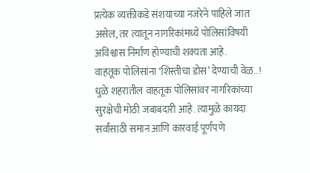प्रत्येक व्यक्तीकडे संशयाच्या नजरेने पाहिले जात असेल, तर त्यातून नागरिकांमध्ये पोलिसांविषयी अविश्वास निर्माण होण्याची शक्यता आहे.
वाहतूक पोलिसांना ‘शिस्तीचा डोस’ देण्याची वेळ..!
धुळे शहरातील वाहतूक पोलिसांवर नागरिकांच्या सुरक्षेची मोठी जबाबदारी आहे. त्यामुळे कायदा सर्वांसाठी समान आणि कारवाई पूर्णपणे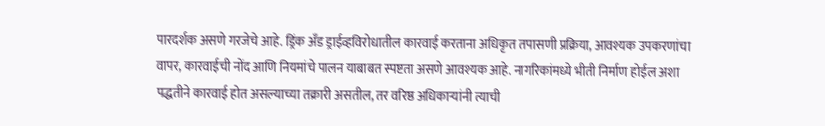पारदर्शक असणे गरजेचे आहे. ड्रिंक अँड ड्राईव्हविरोधातील कारवाई करताना अधिकृत तपासणी प्रक्रिया, आवश्यक उपकरणांचा वापर, कारवाईची नोंद आणि नियमांचे पालन याबाबत स्पष्टता असणे आवश्यक आहे. नागरिकांमध्ये भीती निर्माण होईल अशा पद्धतीने कारवाई होत असल्याच्या तक्रारी असतील, तर वरिष्ठ अधिकाऱ्यांनी त्याची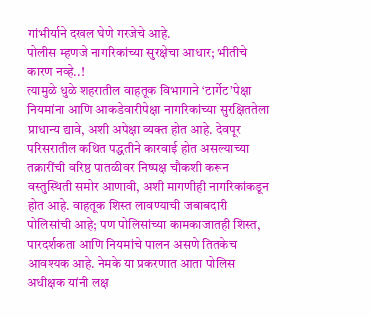गांभीर्याने दखल घेणे गरजेचे आहे.
पोलीस म्हणजे नागरिकांच्या सुरक्षेचा आधार; भीतीचे कारण नव्हे..!
त्यामुळे धुळे शहरातील वाहतूक विभागाने ‘टार्गेट’पेक्षा नियमांना आणि आकडेवारीपेक्षा नागरिकांच्या सुरक्षिततेला प्राधान्य द्यावे, अशी अपेक्षा व्यक्त होत आहे. देवपूर परिसरातील कथित पद्धतीने कारवाई होत असल्याच्या तक्रारींची वरिष्ठ पातळीवर निष्पक्ष चौकशी करून वस्तुस्थिती समोर आणावी, अशी मागणीही नागरिकांकडून होत आहे. वाहतूक शिस्त लावण्याची जबाबदारी पोलिसांची आहे; पण पोलिसांच्या कामकाजातही शिस्त, पारदर्शकता आणि नियमांचे पालन असणे तितकेच आवश्यक आहे. नेमके या प्रकरणात आता पोलिस अधीक्षक यांनी लक्ष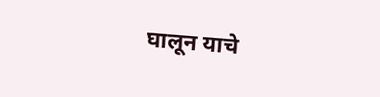घालून याचे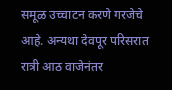समूळ उच्चाटन करणे गरजेचे आहे. अन्यथा देवपूर परिसरात रात्री आठ वाजेनंतर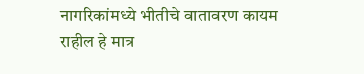नागरिकांमध्ये भीतीचे वातावरण कायम राहील हे मात्र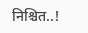निश्चित..!